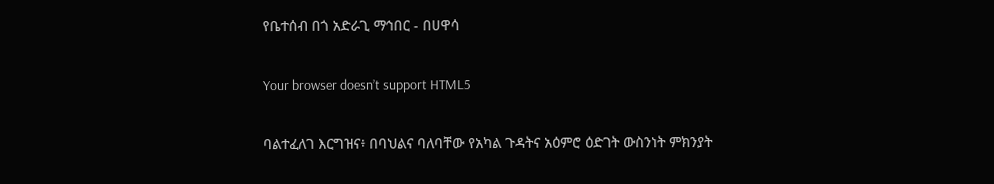የቤተሰብ በጎ አድራጊ ማኅበር - በሀዋሳ

Your browser doesn’t support HTML5

ባልተፈለገ እርግዝና፥ በባህልና ባለባቸው የአካል ጉዳትና አዕምሮ ዕድገት ውስንነት ምክንያት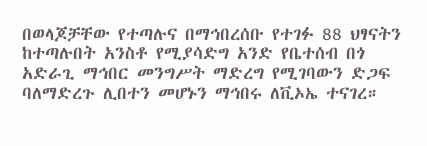በወላጆቻቸው የተጣሉና በማኅበረሰቡ የተገፉ 88 ህፃናትን ከተጣሉበት አንስቶ የሚያሳድግ አንድ የቤተሰብ በጎ አድራጊ ማኅበር መንግሥት ማድረግ የሚገባውን ድጋፍ ባለማድረጉ ሊበተን መሆኑን ማኅበሩ ለቪኦኤ ተናገረ።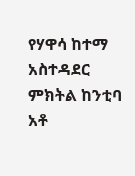የሃዋሳ ከተማ አስተዳደር ምክትል ከንቲባ አቶ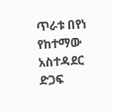ጥራቱ በየነ የከተማው አስተዳደር ድጋፍ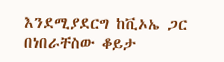እንደሚያደርግ ከቪኦኤ ጋር በነበራቸስው ቆይታ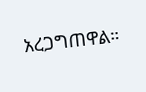አረጋግጠዋል።